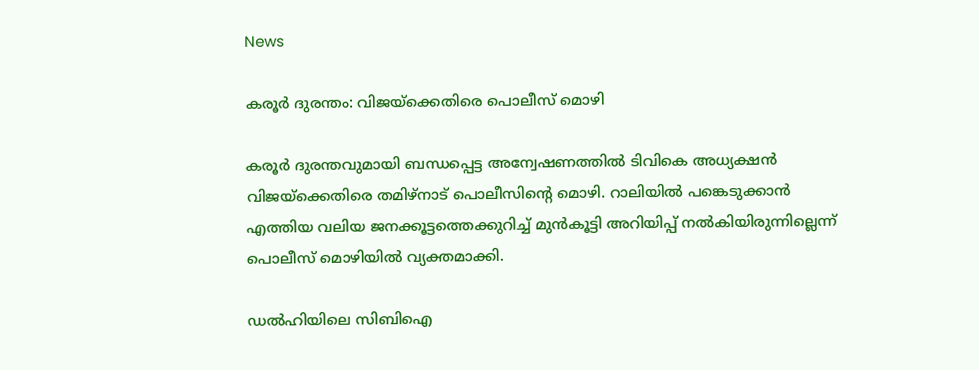News

കരൂര്‍ ദുരന്തം: വിജയ്ക്കെതിരെ പൊലീസ് മൊഴി

കരൂര്‍ ദുരന്തവുമായി ബന്ധപ്പെട്ട അന്വേഷണത്തില്‍ ടിവികെ അധ്യക്ഷന്‍ വിജയ്ക്കെതിരെ തമിഴ്‌നാട് പൊലീസിന്റെ മൊഴി. റാലിയില്‍ പങ്കെടുക്കാന്‍ എത്തിയ വലിയ ജനക്കൂട്ടത്തെക്കുറിച്ച് മുന്‍കൂട്ടി അറിയിപ്പ് നല്‍കിയിരുന്നില്ലെന്ന് പൊലീസ് മൊഴിയില്‍ വ്യക്തമാക്കി.

ഡല്‍ഹിയിലെ സിബിഐ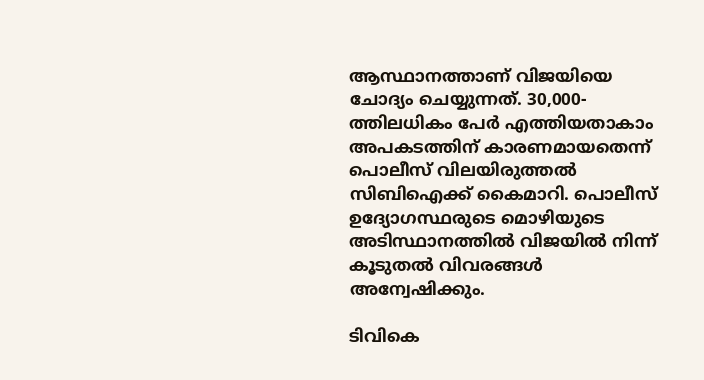ആസ്ഥാനത്താണ് വിജയിയെ ചോദ്യം ചെയ്യുന്നത്. 30,000-ത്തിലധികം പേര്‍ എത്തിയതാകാം അപകടത്തിന് കാരണമായതെന്ന് പൊലീസ് വിലയിരുത്തല്‍ സിബിഐക്ക് കൈമാറി. പൊലീസ് ഉദ്യോഗസ്ഥരുടെ മൊഴിയുടെ അടിസ്ഥാനത്തില്‍ വിജയില്‍ നിന്ന് കൂടുതല്‍ വിവരങ്ങള്‍ അന്വേഷിക്കും.

ടിവികെ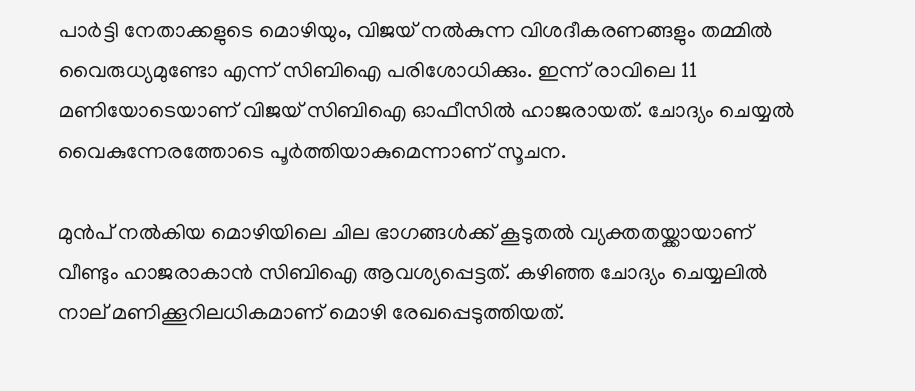പാര്‍ട്ടി നേതാക്കളുടെ മൊഴിയും, വിജയ് നല്‍കുന്ന വിശദീകരണങ്ങളും തമ്മില്‍ വൈരുധ്യമുണ്ടോ എന്ന് സിബിഐ പരിശോധിക്കും. ഇന്ന് രാവിലെ 11 മണിയോടെയാണ് വിജയ് സിബിഐ ഓഫീസില്‍ ഹാജരായത്. ചോദ്യം ചെയ്യല്‍ വൈകുന്നേരത്തോടെ പൂര്‍ത്തിയാകുമെന്നാണ് സൂചന.

മുന്‍പ് നല്‍കിയ മൊഴിയിലെ ചില ഭാഗങ്ങള്‍ക്ക് കൂടുതല്‍ വ്യക്തതയ്ക്കായാണ് വീണ്ടും ഹാജരാകാന്‍ സിബിഐ ആവശ്യപ്പെട്ടത്. കഴിഞ്ഞ ചോദ്യം ചെയ്യലില്‍ നാല് മണിക്കൂറിലധികമാണ് മൊഴി രേഖപ്പെടുത്തിയത്.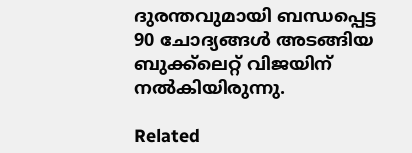ദുരന്തവുമായി ബന്ധപ്പെട്ട 90 ചോദ്യങ്ങള്‍ അടങ്ങിയ ബുക്ക്‌ലെറ്റ് വിജയിന് നല്‍കിയിരുന്നു.

Related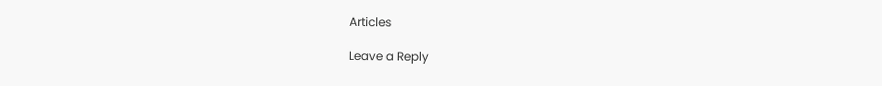Articles

Leave a Reply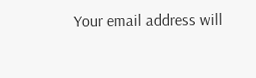Your email address will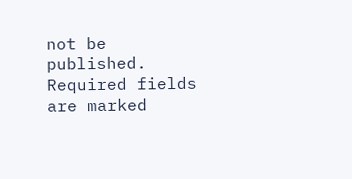not be published. Required fields are marked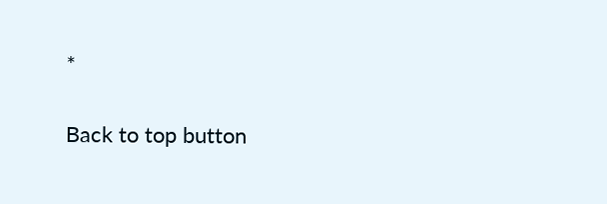*

Back to top button